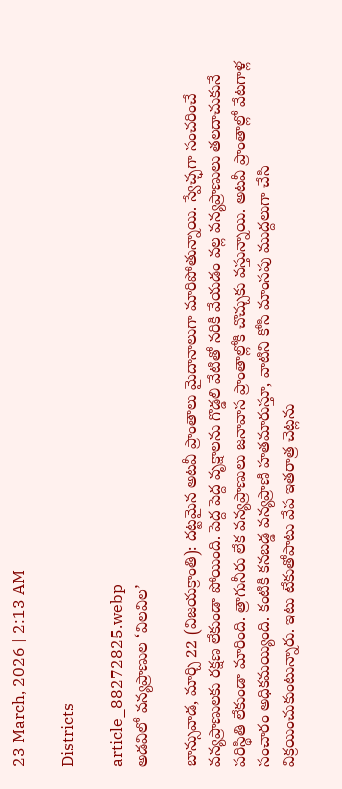23 March, 2026 | 2:13 AM

Districts

article_88272825.webp
అడవిలో వన్యప్రాణుల ‘విలవిల’

బాన్సువాడ, మార్చి 22 (విజయక్రాంతి): దట్టమైన అటవీ ప్రాంతాలు మైదానాలుగా మారిపోతున్నాయి. స్వేచ్ఛగా సంచరించే వన్యప్రాణులకు రక్షణ లేకుండా పోయింది. పెద్ద పెద్ద వృక్షాలను గొడ్డలి వేటితో నరికి వేయడం వల్ల వన్యప్రాణులు తలదాచుకునే పరిస్థితి లేకుండా మారింది. త్రాగునీరు లేక వన్యప్రాణులు జనావాస ప్రాంతాల్లోకి చొచ్చుకు వస్తున్నాయి. అటవీ ప్రాంతాల్లో వేటగాళ్ల సంచారం అధికమయ్యింది. కంటికి కనబడ్డ వన్యప్రాణి హతమారుస్తూ, వాటిని కోసి మాంసపు ముద్దలుగా చేసి విక్రయించుకుంటున్నారు. ఇటు టేకుతోపాటు వేప ఇతరాత్ర చెట్లను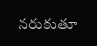నరుకుతూ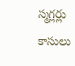స్మగ్లర్లు కాసులు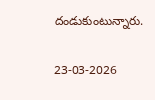దండుకుంటున్నారు.

23-03-2026